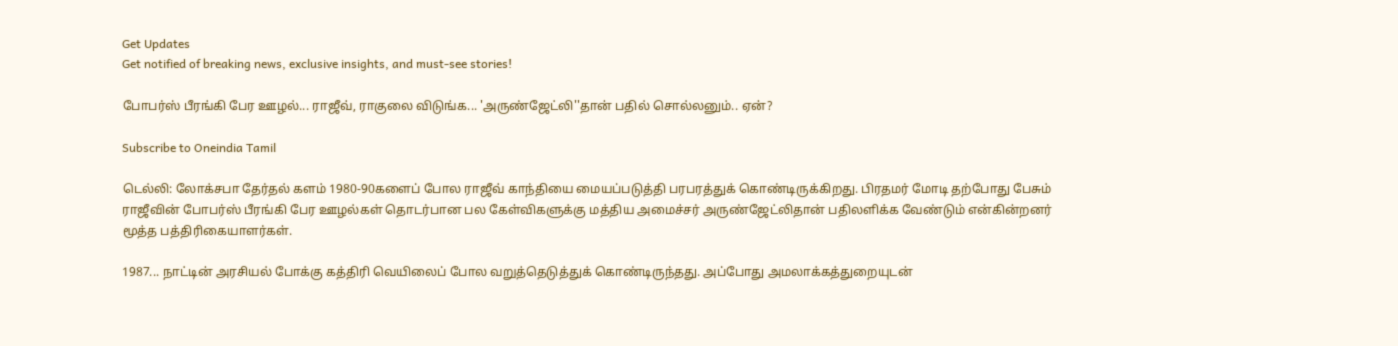Get Updates
Get notified of breaking news, exclusive insights, and must-see stories!

போபர்ஸ் பீரங்கி பேர ஊழல்... ராஜீவ், ராகுலை விடுங்க... 'அருண்ஜேட்லி''தான் பதில் சொல்லனும்.. ஏன்?

Subscribe to Oneindia Tamil

டெல்லி: லோக்சபா தேர்தல் களம் 1980-90களைப் போல ராஜீவ் காந்தியை மையப்படுத்தி பரபரத்துக் கொண்டிருக்கிறது. பிரதமர் மோடி தற்போது பேசும் ராஜீவின் போபர்ஸ் பீரங்கி பேர ஊழல்கள் தொடர்பான பல கேள்விகளுக்கு மத்திய அமைச்சர் அருண்ஜேட்லிதான் பதிலளிக்க வேண்டும் என்கின்றனர் மூத்த பத்திரிகையாளர்கள்.

1987... நாட்டின் அரசியல் போக்கு கத்திரி வெயிலைப் போல வறுத்தெடுத்துக் கொண்டிருந்தது. அப்போது அமலாக்கத்துறையுடன்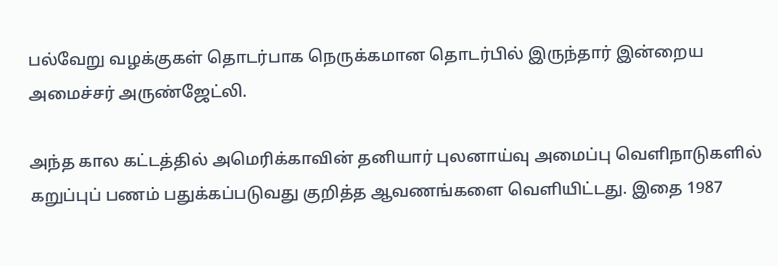பல்வேறு வழக்குகள் தொடர்பாக நெருக்கமான தொடர்பில் இருந்தார் இன்றைய அமைச்சர் அருண்ஜேட்லி.

அந்த கால கட்டத்தில் அமெரிக்காவின் தனியார் புலனாய்வு அமைப்பு வெளிநாடுகளில் கறுப்புப் பணம் பதுக்கப்படுவது குறித்த ஆவணங்களை வெளியிட்டது. இதை 1987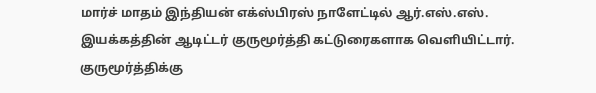மார்ச் மாதம் இந்தியன் எக்ஸ்பிரஸ் நாளேட்டில் ஆர்.எஸ்.எஸ். இயக்கத்தின் ஆடிட்டர் குருமூர்த்தி கட்டுரைகளாக வெளியிட்டார். குருமூர்த்திக்கு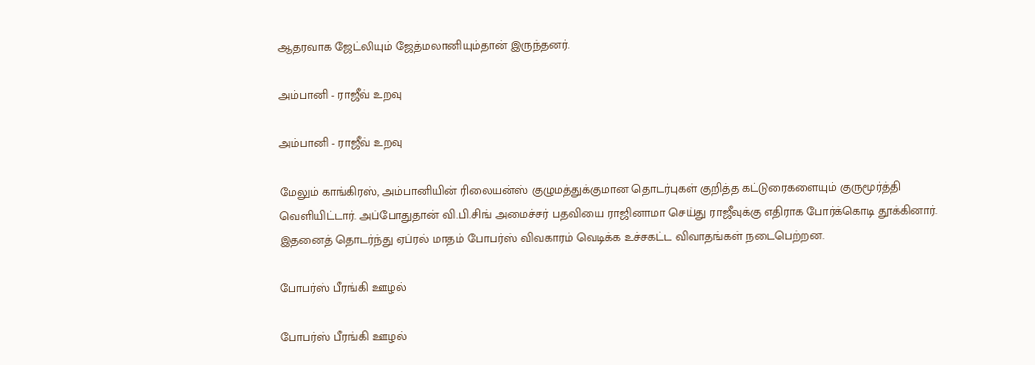ஆதரவாக ஜேட்லியும் ஜேத்மலானியும்தான் இருந்தனர்.

அம்பானி - ராஜீவ் உறவு

அம்பானி - ராஜீவ் உறவு

மேலும் காங்கிரஸ், அம்பானியின் ரிலையன்ஸ் குழுமத்துக்குமான தொடர்புகள் குறித்த கட்டுரைகளையும் குருமூர்த்தி வெளியிட்டார். அப்போதுதான் வி.பி.சிங் அமைச்சர் பதவியை ராஜினாமா செய்து ராஜீவுக்கு எதிராக போர்க்கொடி தூக்கினார். இதனைத் தொடர்ந்து ஏப்ரல் மாதம் போபர்ஸ் விவகாரம் வெடிக்க உச்சகட்ட விவாதங்கள் நடைபெற்றன.

போபர்ஸ் பீரங்கி ஊழல்

போபர்ஸ் பீரங்கி ஊழல்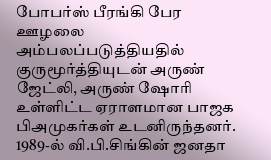போபர்ஸ் பீரங்கி பேர ஊழலை அம்பலப்படுத்தியதில் குருமூர்த்தியுடன் அருண் ஜேட்லி, அருண் ஷோரி உள்ளிட்ட ஏராளமான பாஜக பிஅமுகர்கள் உடனிருந்தனர். 1989-ல் வி.பி.சிங்கின் ஜனதா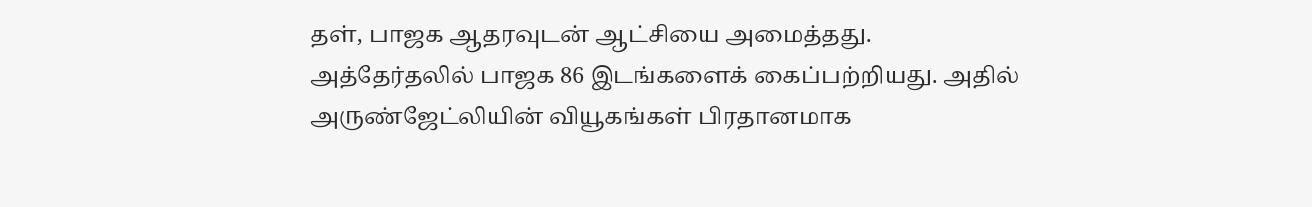தள், பாஜக ஆதரவுடன் ஆட்சியை அமைத்தது. அத்தேர்தலில் பாஜக 86 இடங்களைக் கைப்பற்றியது. அதில் அருண்ஜேட்லியின் வியூகங்கள் பிரதானமாக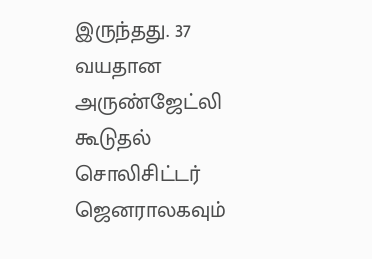இருந்தது. 37 வயதான அருண்ஜேட்லி கூடுதல் சொலிசிட்டர் ஜெனராலகவும்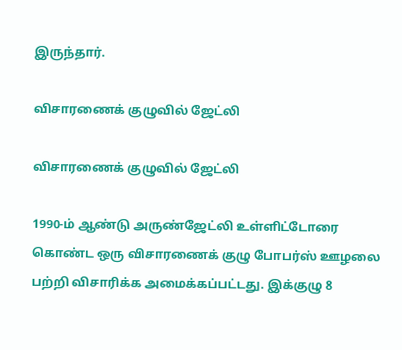இருந்தார்.

விசாரணைக் குழுவில் ஜேட்லி

விசாரணைக் குழுவில் ஜேட்லி

1990-ம் ஆண்டு அருண்ஜேட்லி உள்ளிட்டோரை கொண்ட ஒரு விசாரணைக் குழு போபர்ஸ் ஊழலை பற்றி விசாரிக்க அமைக்கப்பட்டது. இக்குழு 8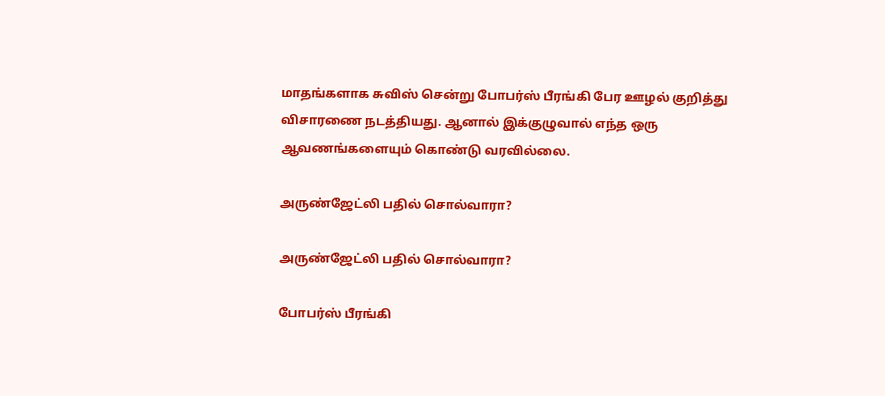மாதங்களாக சுவிஸ் சென்று போபர்ஸ் பீரங்கி பேர ஊழல் குறித்து விசாரணை நடத்தியது. ஆனால் இக்குழுவால் எந்த ஒரு ஆவணங்களையும் கொண்டு வரவில்லை.

அருண்ஜேட்லி பதில் சொல்வாரா?

அருண்ஜேட்லி பதில் சொல்வாரா?

போபர்ஸ் பீரங்கி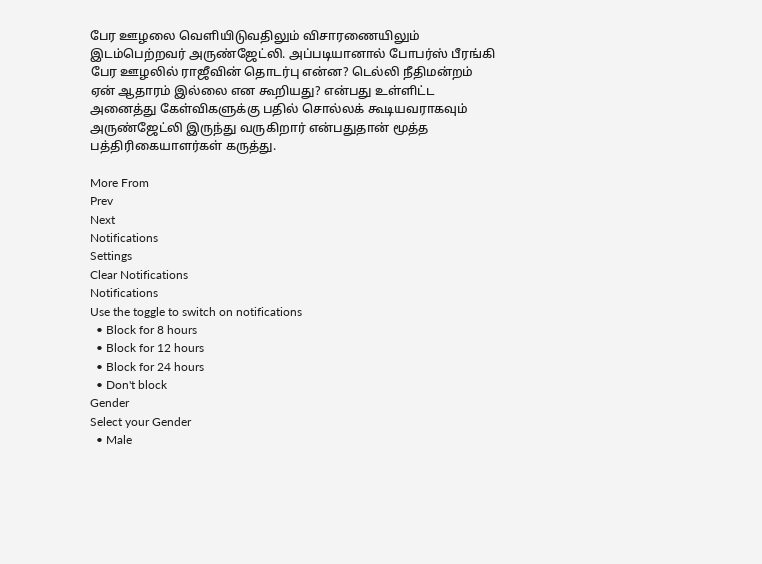பேர ஊழலை வெளியிடுவதிலும் விசாரணையிலும் இடம்பெற்றவர் அருண்ஜேட்லி. அப்படியானால் போபர்ஸ் பீரங்கி பேர ஊழலில் ராஜீவின் தொடர்பு என்ன? டெல்லி நீதிமன்றம் ஏன் ஆதாரம் இல்லை என கூறியது? என்பது உள்ளிட்ட அனைத்து கேள்விகளுக்கு பதில் சொல்லக் கூடியவராகவும் அருண்ஜேட்லி இருந்து வருகிறார் என்பதுதான் மூத்த பத்திரிகையாளர்கள் கருத்து.

More From
Prev
Next
Notifications
Settings
Clear Notifications
Notifications
Use the toggle to switch on notifications
  • Block for 8 hours
  • Block for 12 hours
  • Block for 24 hours
  • Don't block
Gender
Select your Gender
  • Male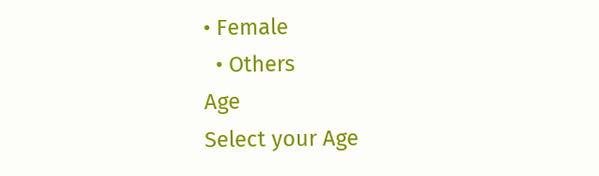• Female
  • Others
Age
Select your Age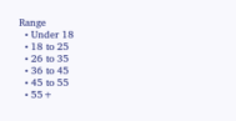Range
  • Under 18
  • 18 to 25
  • 26 to 35
  • 36 to 45
  • 45 to 55
  • 55+